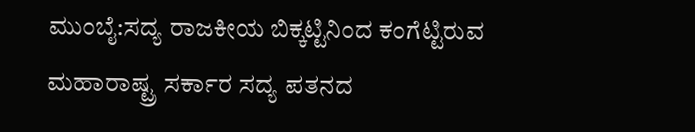ಮುಂಬೈ:ಸದ್ಯ ರಾಜಕೀಯ ಬಿಕ್ಕಟ್ಟಿನಿಂದ ಕಂಗೆಟ್ಟಿರುವ ಮಹಾರಾಷ್ಟ್ರ ಸರ್ಕಾರ ಸದ್ಯ ಪತನದ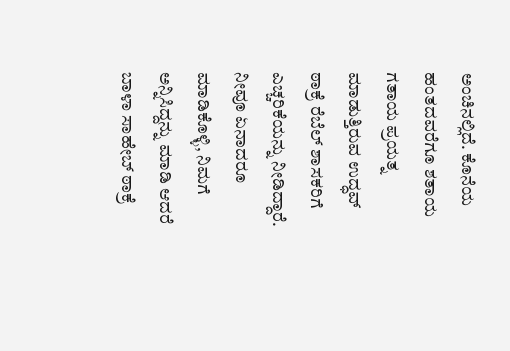ಅಂಚಿನಲ್ಲಿದೆ. ಕೊನೆಯ ಹಂತದವರೆಗೂ ಶತಾಯ ಗತಾಯ ಪ್ರಯತ್ನ ಮಾಡುತ್ತಿರುವ ಉದ್ಧವ್ ಠಾಕ್ರೆ ರೆಬೆಲ್ ಶಾಸಕರಿಗೆ ಎಚ್ಚರಿಕೆಯನ್ನು ನೀಡಿದ್ದಾರೆ.
ನೀವೂ ಏನಾದರೂ ಮಾಡಿಕೊಳ್ಳಿ, ನಿಮಗೆ ಅನ್ನಿಸಿದ್ದನ್ನು ಮಾಡಿ ಆದರೆ ಬಾಳಾ ಸಾಹೇಬ್ ಠಾಕ್ರೆ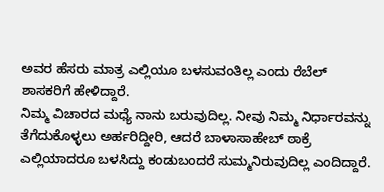ಅವರ ಹೆಸರು ಮಾತ್ರ ಎಲ್ಲಿಯೂ ಬಳಸುವಂತಿಲ್ಲ ಎಂದು ರೆಬೆಲ್ ಶಾಸಕರಿಗೆ ಹೇಳಿದ್ದಾರೆ.
ನಿಮ್ಮ ವಿಚಾರದ ಮಧ್ಯೆ ನಾನು ಬರುವುದಿಲ್ಲ. ನೀವು ನಿಮ್ಮ ನಿರ್ಧಾರವನ್ನು ತೆಗೆದುಕೊಳ್ಳಲು ಅರ್ಹರಿದ್ದೀರಿ, ಆದರೆ ಬಾಳಾಸಾಹೇಬ್ ಠಾಕ್ರೆ ಎಲ್ಲಿಯಾದರೂ ಬಳಸಿದ್ದು ಕಂಡುಬಂದರೆ ಸುಮ್ಮನಿರುವುದಿಲ್ಲ ಎಂದಿದ್ದಾರೆ.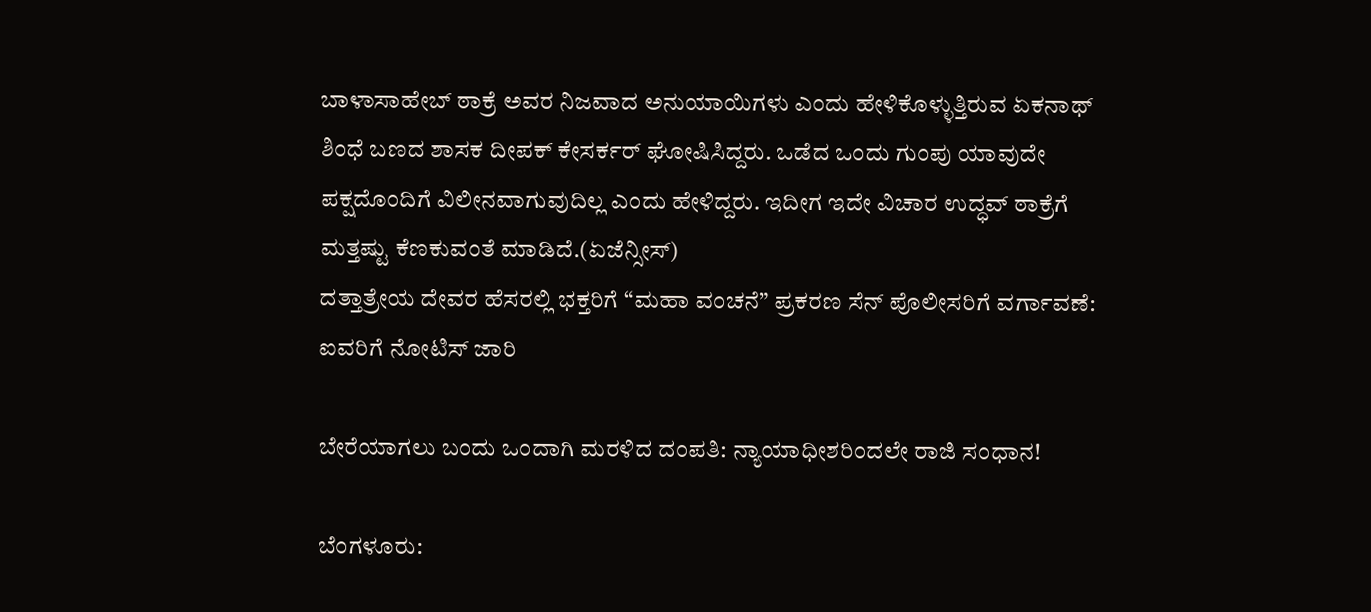ಬಾಳಾಸಾಹೇಬ್ ಠಾಕ್ರೆ ಅವರ ನಿಜವಾದ ಅನುಯಾಯಿಗಳು ಎಂದು ಹೇಳಿಕೊಳ್ಳುತ್ತಿರುವ ಏಕನಾಥ್ ಶಿಂಧೆ ಬಣದ ಶಾಸಕ ದೀಪಕ್ ಕೇಸರ್ಕರ್ ಘೋಷಿಸಿದ್ದರು. ಒಡೆದ ಒಂದು ಗುಂಪು ಯಾವುದೇ ಪಕ್ಷದೊಂದಿಗೆ ವಿಲೀನವಾಗುವುದಿಲ್ಲ ಎಂದು ಹೇಳಿದ್ದರು. ಇದೀಗ ಇದೇ ವಿಚಾರ ಉದ್ಧವ್ ಠಾಕ್ರೆಗೆ ಮತ್ತಷ್ಟು ಕೆಣಕುವಂತೆ ಮಾಡಿದೆ.(ಏಜೆನ್ಸೀಸ್)
ದತ್ತಾತ್ರೇಯ ದೇವರ ಹೆಸರಲ್ಲಿ ಭಕ್ತರಿಗೆ “ಮಹಾ ವಂಚನೆ” ಪ್ರಕರಣ ಸೆನ್ ಪೊಲೀಸರಿಗೆ ವರ್ಗಾವಣೆ: ಐವರಿಗೆ ನೋಟಿಸ್ ಜಾರಿ

ಬೇರೆಯಾಗಲು ಬಂದು ಒಂದಾಗಿ ಮರಳಿದ ದಂಪತಿ: ನ್ಯಾಯಾಧೀಶರಿಂದಲೇ ರಾಜಿ ಸಂಧಾನ!

ಬೆಂಗಳೂರು: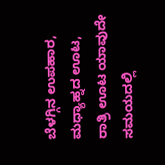ಬೆಳಗ್ಗಿನ ಉಪಹಾರ, ಮಧ್ಯಾಹ್ನದ ಊಟ, ರಾತ್ರಿ ಊಟ ಯಾವುದೇ ಸಮಯದಲ್ಲಿ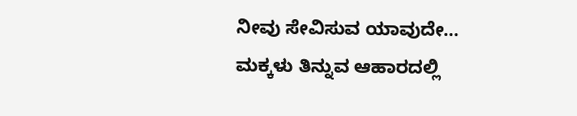ನೀವು ಸೇವಿಸುವ ಯಾವುದೇ…
ಮಕ್ಕಳು ತಿನ್ನುವ ಆಹಾರದಲ್ಲಿ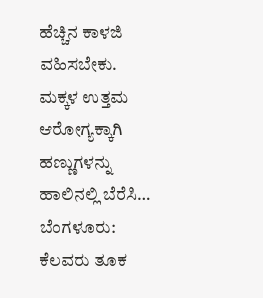ಹೆಚ್ಚಿನ ಕಾಳಜಿ ವಹಿಸಬೇಕು. ಮಕ್ಕಳ ಉತ್ತಮ ಆರೋಗ್ಯಕ್ಕಾಗಿ ಹಣ್ಣುಗಳನ್ನು ಹಾಲಿನಲ್ಲಿ ಬೆರೆಸಿ…
ಬೆಂಗಳೂರು: ಕೆಲವರು ತೂಕ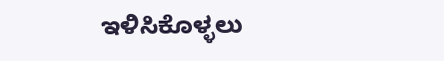ಇಳಿಸಿಕೊಳ್ಳಲು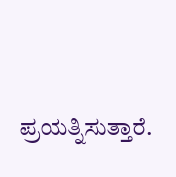ಪ್ರಯತ್ನಿಸುತ್ತಾರೆ.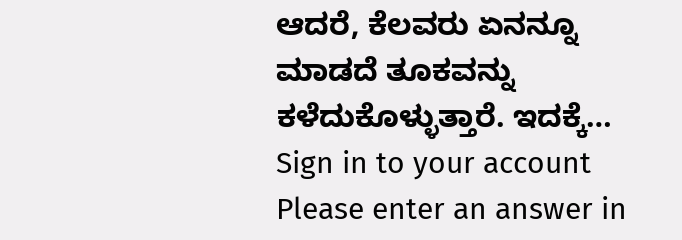ಆದರೆ, ಕೆಲವರು ಏನನ್ನೂ ಮಾಡದೆ ತೂಕವನ್ನು ಕಳೆದುಕೊಳ್ಳುತ್ತಾರೆ. ಇದಕ್ಕೆ…
Sign in to your account
Please enter an answer in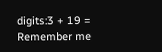digits:3 + 19 =
Remember me